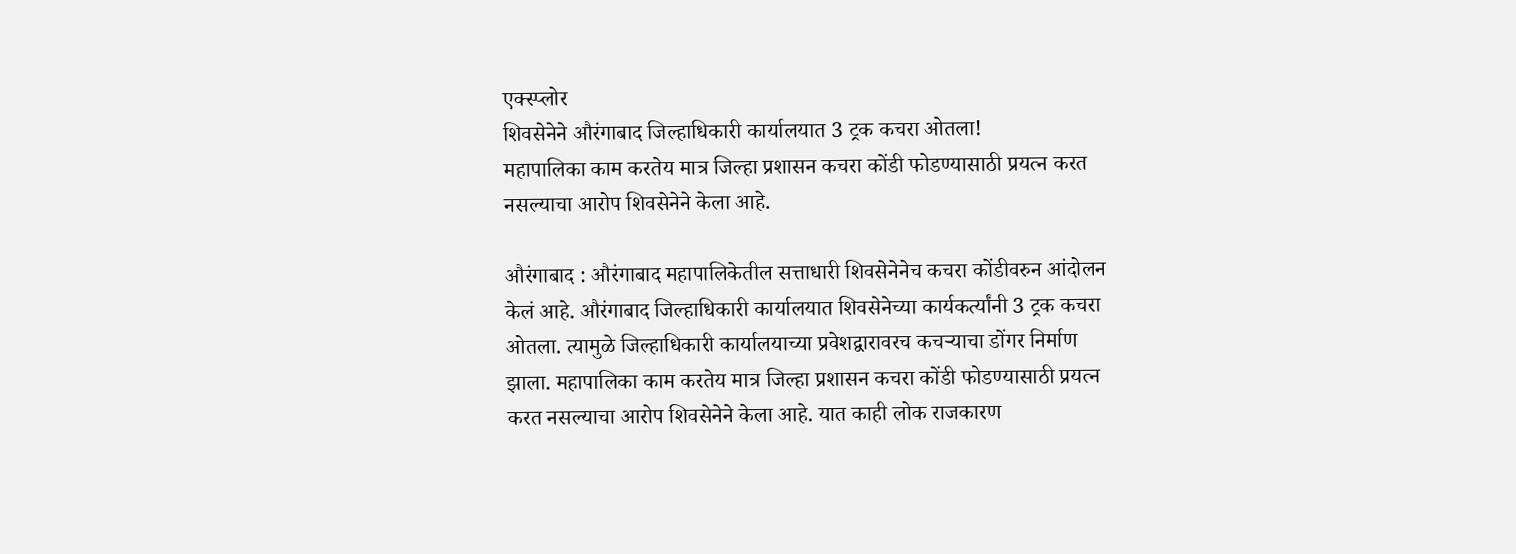एक्स्प्लोर
शिवसेनेने औरंगाबाद जिल्हाधिकारी कार्यालयात 3 ट्रक कचरा ओतला!
महापालिका काम करतेय मात्र जिल्हा प्रशासन कचरा कोंडी फोडण्यासाठी प्रयत्न करत नसल्याचा आरोप शिवसेनेने केला आहे.

औरंगाबाद : औरंगाबाद महापालिकेतील सत्ताधारी शिवसेनेनेच कचरा कोंडीवरुन आंदोलन केलं आहे. औरंगाबाद जिल्हाधिकारी कार्यालयात शिवसेनेच्या कार्यकर्त्यांनी 3 ट्रक कचरा ओतला. त्यामुळे जिल्हाधिकारी कार्यालयाच्या प्रवेशद्वारावरच कचऱ्याचा डोंगर निर्माण झाला. महापालिका काम करतेय मात्र जिल्हा प्रशासन कचरा कोंडी फोडण्यासाठी प्रयत्न करत नसल्याचा आरोप शिवसेनेने केला आहे. यात काही लोक राजकारण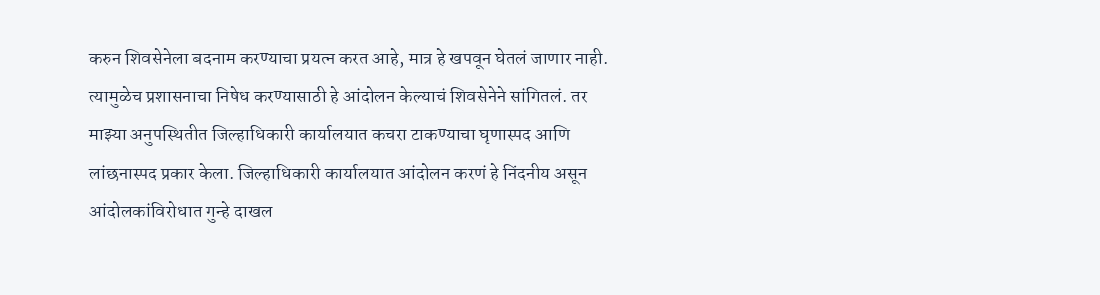करुन शिवसेनेला बदनाम करण्याचा प्रयत्न करत आहे, मात्र हे खपवून घेतलं जाणार नाही. त्यामुळेच प्रशासनाचा निषेध करण्यासाठी हे आंदोलन केल्याचं शिवसेनेने सांगितलं. तर माझ्या अनुपस्थितीत जिल्हाधिकारी कार्यालयात कचरा टाकण्याचा घृणास्पद आणि लांछनास्पद प्रकार केला. जिल्हाधिकारी कार्यालयात आंदोलन करणं हे निंदनीय असून आंदोलकांविरोधात गुन्हे दाखल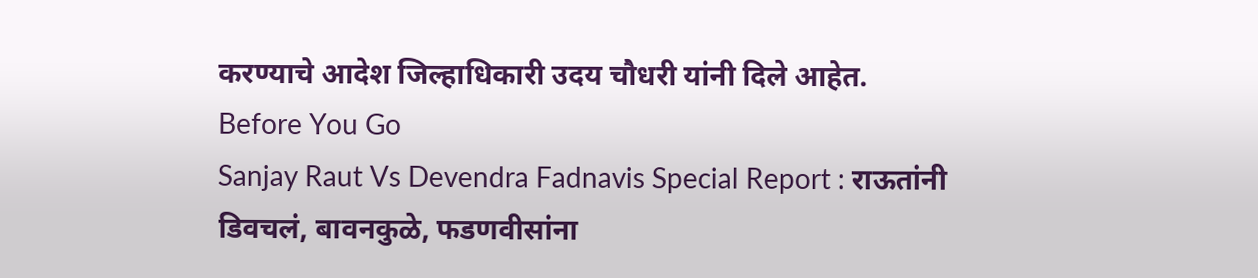करण्याचे आदेश जिल्हाधिकारी उदय चौधरी यांनी दिले आहेत.
Before You Go
Sanjay Raut Vs Devendra Fadnavis Special Report : राऊतांनी डिवचलं, बावनकुळे, फडणवीसांना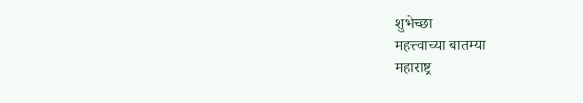शुभेच्छा
महत्त्वाच्या बातम्या
महाराष्ट्र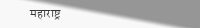महाराष्ट्र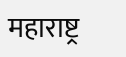महाराष्ट्र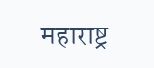महाराष्ट्र